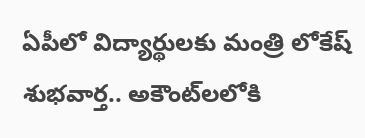ఏపీలో విద్యార్థులకు మంత్రి లోకేష్ శుభవార్త.. అకౌంట్‌లలోకి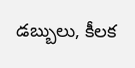డబ్బులు, కీలక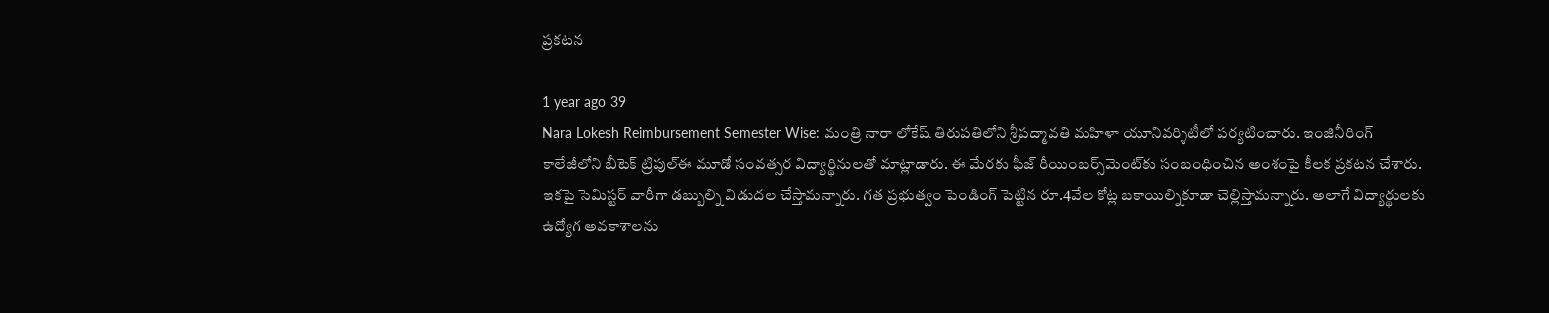ప్రకటన

1 year ago 39
Nara Lokesh Reimbursement Semester Wise: మంత్రి నారా లోకేష్ తిరుపతిలోని శ్రీపద్మావతి మహిళా యూనివర్శిటీలో పర్యటించారు. ఇంజినీరింగ్‌ కాలేజీలోని బీటెక్‌ ట్రిపుల్‌ఈ మూడో సంవత్సర విద్యార్థినులతో మాట్లాడారు. ఈ మేరకు ఫీజ్ రీయింబర్స్‌మెంట్‌కు సంబంధించిన అంశంపై కీలక ప్రకటన చేశారు. ఇకపై సెమిస్టర్ వారీగా డబ్బుల్ని విడుదల చేస్తామన్నారు. గత ప్రభుత్వం పెండింగ్ పెట్టిన రూ.4వేల కోట్ల బకాయిల్నికూడా చెల్లిస్తామన్నారు. అలాగే విద్యార్థులకు ఉద్యోగ అవకాశాలను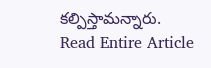కల్పిస్తామన్నారు.
Read Entire Article